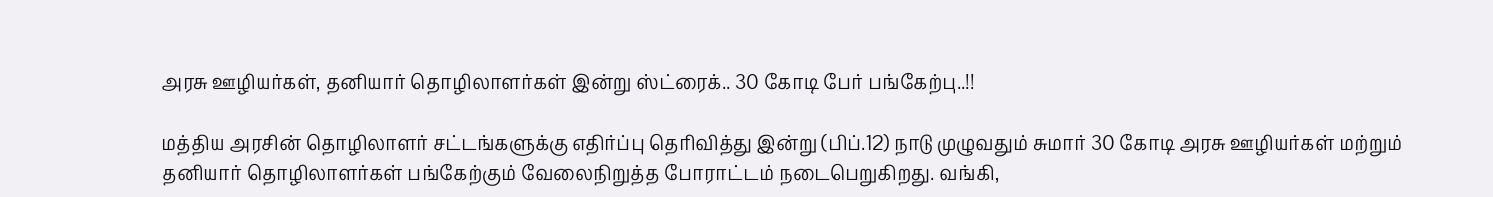அரசு ஊழியர்கள், தனியார் தொழிலாளர்கள் இன்று ஸ்ட்ரைக்.. 30 கோடி பேர் பங்கேற்பு..!!

மத்திய அரசின் தொழிலாளர் சட்டங்களுக்கு எதிர்ப்பு தெரிவித்து இன்று (பிப்.12) நாடு முழுவதும் சுமார் 30 கோடி அரசு ஊழியர்கள் மற்றும் தனியார் தொழிலாளர்கள் பங்கேற்கும் வேலைநிறுத்த போராட்டம் நடைபெறுகிறது. வங்கி,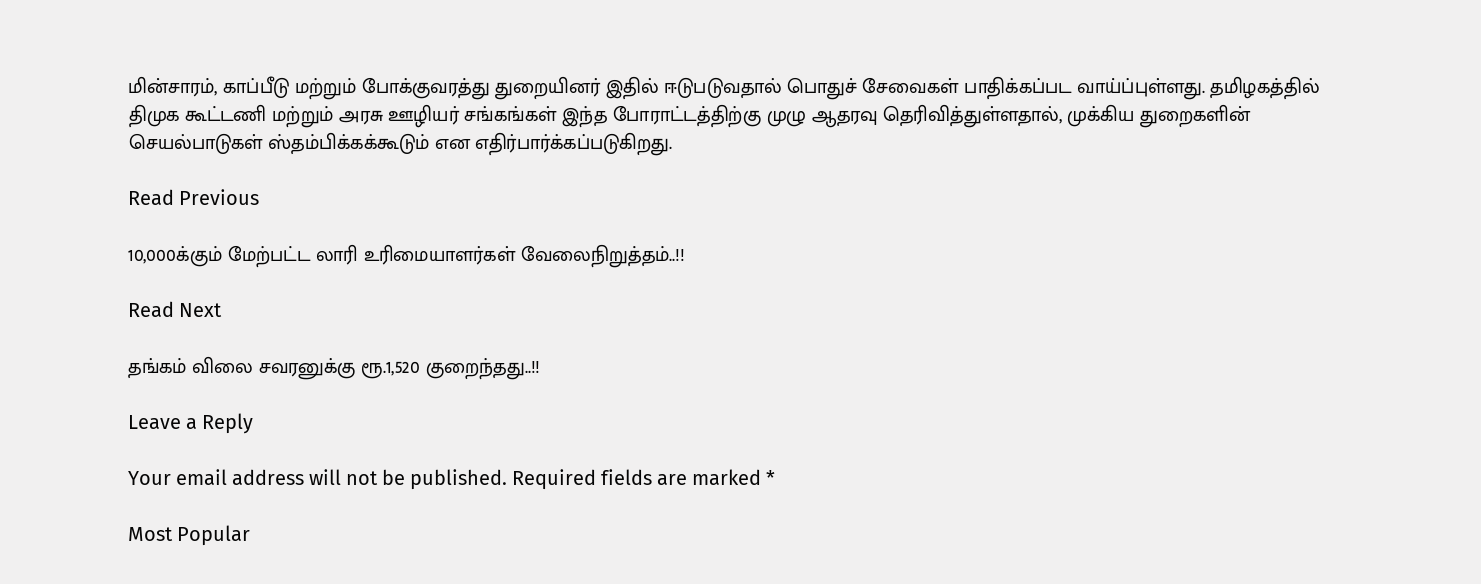மின்சாரம், காப்பீடு மற்றும் போக்குவரத்து துறையினர் இதில் ஈடுபடுவதால் பொதுச் சேவைகள் பாதிக்கப்பட வாய்ப்புள்ளது. தமிழகத்தில் திமுக கூட்டணி மற்றும் அரசு ஊழியர் சங்கங்கள் இந்த போராட்டத்திற்கு முழு ஆதரவு தெரிவித்துள்ளதால், முக்கிய துறைகளின் செயல்பாடுகள் ஸ்தம்பிக்கக்கூடும் என எதிர்பார்க்கப்படுகிறது.

Read Previous

10,000க்கும் மேற்பட்ட லாரி உரிமையாளர்கள் வேலைநிறுத்தம்..!!

Read Next

தங்கம் விலை சவரனுக்கு ரூ.1,520 குறைந்தது..!!

Leave a Reply

Your email address will not be published. Required fields are marked *

Most Popular